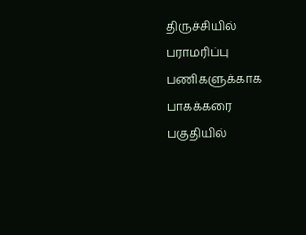திருச்சியில் பராமரிப்பு பணிகளுக்காக பாகக்கரை பகுதியில்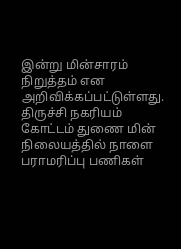இன்று மின்சாரம் நிறுத்தம் என அறிவிக்கப்பட்டுள்ளது.
திருச்சி நகரியம் கோட்டம் துணை மின் நிலையத்தில் நாளை பராமரிப்பு பணிகள்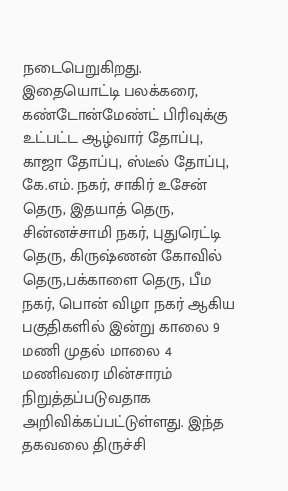நடைபெறுகிறது. இதையொட்டி பலக்கரை, கண்டோன்மேண்ட் பிரிவுக்கு உட்பட்ட ஆழ்வார் தோப்பு, காஜா தோப்பு, ஸ்டீல் தோப்பு, கே.எம். நகர், சாகிர் உசேன் தெரு, இதயாத் தெரு, சின்னச்சாமி நகர், புதுரெட்டி தெரு, கிருஷ்ணன் கோவில் தெரு,பக்காளை தெரு, பீம நகர், பொன் விழா நகர் ஆகிய பகுதிகளில் இன்று காலை 9 மணி முதல் மாலை 4 மணிவரை மின்சாரம் நிறுத்தப்படுவதாக அறிவிக்கப்பட்டுள்ளது. இந்த தகவலை திருச்சி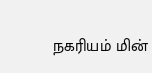நகரியம் மின்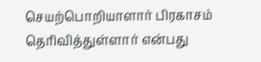செயற்பொறியாளார் பிரகாசம் தெரிவித்துள்ளார் என்பது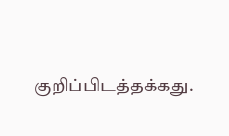குறிப்பிடத்தக்கது.